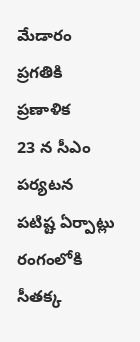మేడారం ప్రగతికి ప్రణాళిక
23 న సీఎం పర్యటన
పటిష్ట ఏర్పాట్లు
రంగంలోకి సీతక్క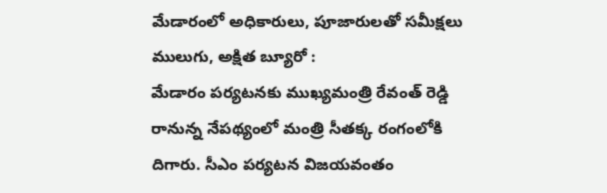మేడారంలో అధికారులు, పూజారులతో సమీక్షలు
ములుగు, అక్షిత బ్యూరో :
మేడారం పర్యటనకు ముఖ్యమంత్రి రేవంత్ రెడ్డి రానున్న నేపథ్యంలో మంత్రి సీతక్క రంగంలోకి దిగారు. సీఎం పర్యటన విజయవంతం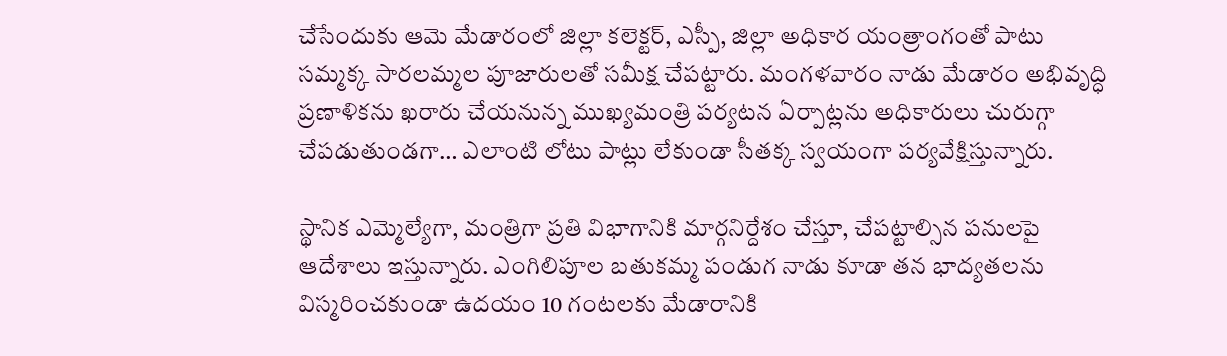చేసేందుకు ఆమె మేడారంలో జిల్లా కలెక్టర్, ఎస్పీ, జిల్లా అధికార యంత్రాంగంతో పాటు సమ్మక్క సారలమ్మల పూజారులతో సమీక్ష చేపట్టారు. మంగళవారం నాడు మేడారం అభివృద్ధి ప్రణాళికను ఖరారు చేయనున్న ముఖ్యమంత్రి పర్యటన ఏర్పాట్లను అధికారులు చురుగ్గా చేపడుతుండగా… ఎలాంటి లోటు పాట్లు లేకుండా సీతక్క స్వయంగా పర్యవేక్షిస్తున్నారు.

స్థానిక ఎమ్మెల్యేగా, మంత్రిగా ప్రతి విభాగానికి మార్గనిర్దేశం చేస్తూ, చేపట్టాల్సిన పనులపై ఆదేశాలు ఇస్తున్నారు. ఎంగిలిపూల బతుకమ్మ పండుగ నాడు కూడా తన భాద్యతలను విస్మరించకుండా ఉదయం 10 గంటలకు మేడారానికి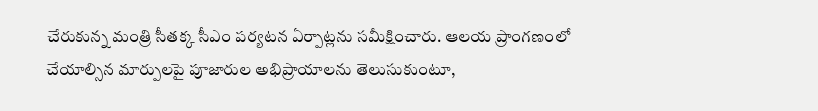చేరుకున్న మంత్రి సీతక్క సీఎం పర్యటన ఏర్పాట్లను సమీక్షించారు. ఆలయ ప్రాంగణంలో చేయాల్సిన మార్పులపై పూజారుల అభిప్రాయాలను తెలుసుకుంటూ,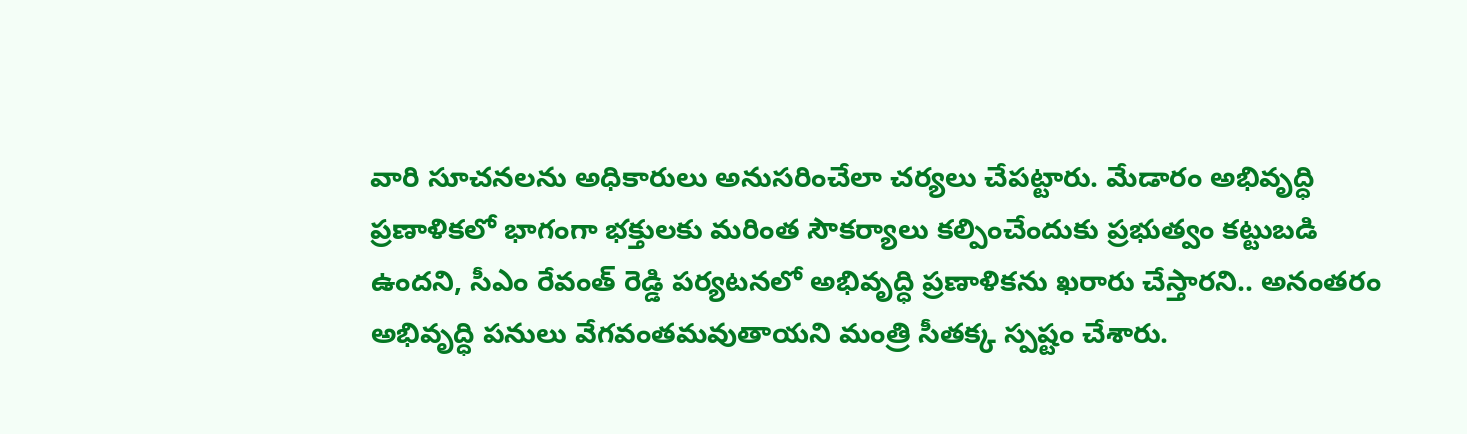వారి సూచనలను అధికారులు అనుసరించేలా చర్యలు చేపట్టారు. మేడారం అభివృద్ధి ప్రణాళికలో భాగంగా భక్తులకు మరింత సౌకర్యాలు కల్పించేందుకు ప్రభుత్వం కట్టుబడి ఉందని, సీఎం రేవంత్ రెడ్డి పర్యటనలో అభివృద్ధి ప్రణాళికను ఖరారు చేస్తారని.. అనంతరం అభివృద్ధి పనులు వేగవంతమవుతాయని మంత్రి సీతక్క స్పష్టం చేశారు.